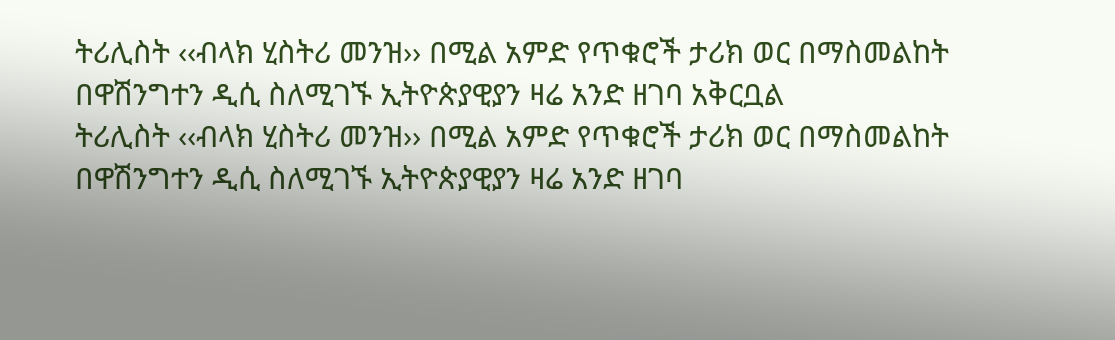ትሪሊስት ‹‹ብላክ ሂስትሪ መንዝ›› በሚል አምድ የጥቁሮች ታሪክ ወር በማስመልከት በዋሽንግተን ዲሲ ስለሚገኙ ኢትዮጵያዊያን ዛሬ አንድ ዘገባ አቅርቧል
ትሪሊስት ‹‹ብላክ ሂስትሪ መንዝ›› በሚል አምድ የጥቁሮች ታሪክ ወር በማስመልከት በዋሽንግተን ዲሲ ስለሚገኙ ኢትዮጵያዊያን ዛሬ አንድ ዘገባ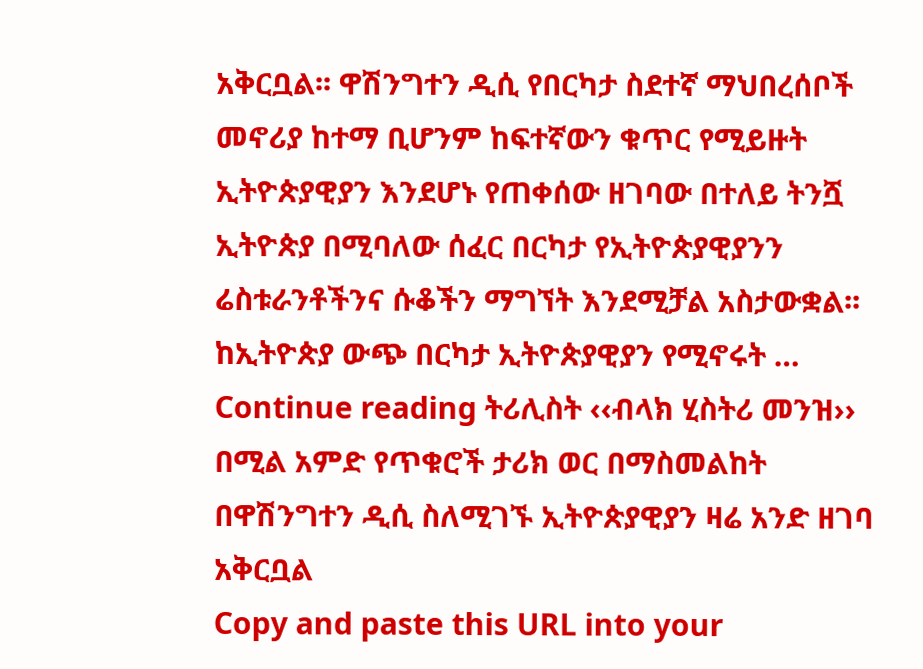አቅርቧል፡፡ ዋሽንግተን ዲሲ የበርካታ ስደተኛ ማህበረሰቦች መኖሪያ ከተማ ቢሆንም ከፍተኛውን ቁጥር የሚይዙት ኢትዮጵያዊያን እንደሆኑ የጠቀሰው ዘገባው በተለይ ትንሿ ኢትዮጵያ በሚባለው ሰፈር በርካታ የኢትዮጵያዊያንን ሬስቱራንቶችንና ሱቆችን ማግኘት እንደሚቻል አስታውቋል፡፡ ከኢትዮጵያ ውጭ በርካታ ኢትዮጵያዊያን የሚኖሩት … Continue reading ትሪሊስት ‹‹ብላክ ሂስትሪ መንዝ›› በሚል አምድ የጥቁሮች ታሪክ ወር በማስመልከት በዋሽንግተን ዲሲ ስለሚገኙ ኢትዮጵያዊያን ዛሬ አንድ ዘገባ አቅርቧል
Copy and paste this URL into your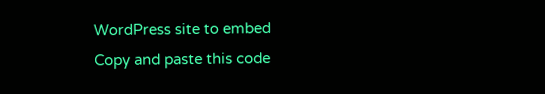WordPress site to embed
Copy and paste this code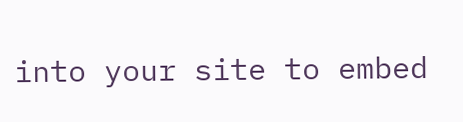into your site to embed